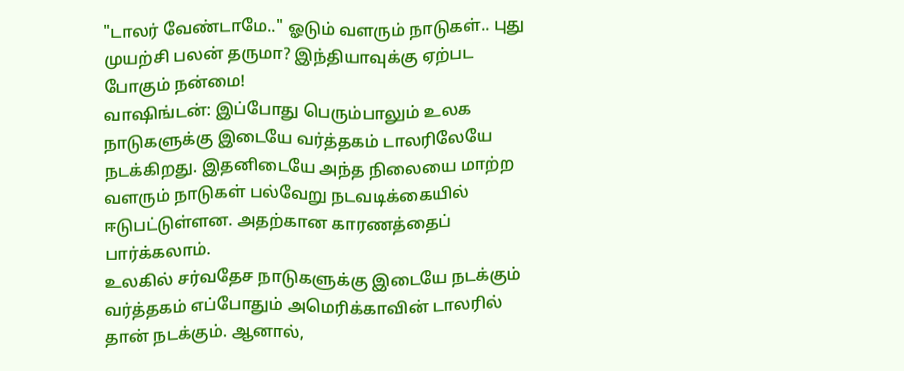"டாலர் வேண்டாமே.." ஓடும் வளரும் நாடுகள்.. புது முயற்சி பலன் தருமா? இந்தியாவுக்கு ஏற்பட போகும் நன்மை!
வாஷிங்டன்: இப்போது பெரும்பாலும் உலக நாடுகளுக்கு இடையே வர்த்தகம் டாலரிலேயே நடக்கிறது. இதனிடையே அந்த நிலையை மாற்ற வளரும் நாடுகள் பல்வேறு நடவடிக்கையில் ஈடுபட்டுள்ளன. அதற்கான காரணத்தைப் பார்க்கலாம்.
உலகில் சர்வதேச நாடுகளுக்கு இடையே நடக்கும் வர்த்தகம் எப்போதும் அமெரிக்காவின் டாலரில் தான் நடக்கும். ஆனால்,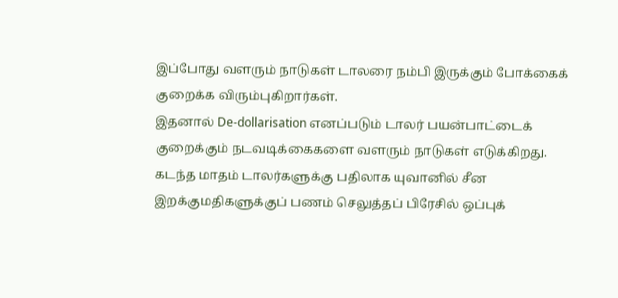இப்போது வளரும் நாடுகள் டாலரை நம்பி இருக்கும் போக்கைக் குறைக்க விரும்புகிறார்கள்.
இதனால் De-dollarisation எனப்படும் டாலர் பயன்பாட்டைக் குறைக்கும் நடவடிக்கைகளை வளரும் நாடுகள் எடுக்கிறது. கடந்த மாதம் டாலர்களுக்கு பதிலாக யுவானில் சீன இறக்குமதிகளுக்குப் பணம் செலுத்தப் பிரேசில் ஒப்புக்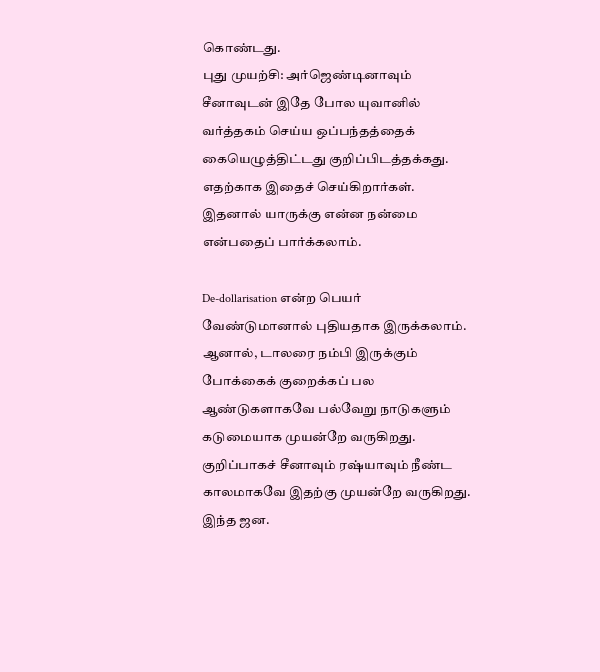கொண்டது.
புது முயற்சி: அர்ஜெண்டினாவும் சீனாவுடன் இதே போல யுவானில் வர்த்தகம் செய்ய ஒப்பந்தத்தைக் கையெழுத்திட்டது குறிப்பிடத்தக்கது. எதற்காக இதைச் செய்கிறார்கள். இதனால் யாருக்கு என்ன நன்மை என்பதைப் பார்க்கலாம்.

De-dollarisation என்ற பெயர் வேண்டுமானால் புதியதாக இருக்கலாம். ஆனால், டாலரை நம்பி இருக்கும் போக்கைக் குறைக்கப் பல ஆண்டுகளாகவே பல்வேறு நாடுகளும் கடுமையாக முயன்றே வருகிறது. குறிப்பாகச் சீனாவும் ரஷ்யாவும் நீண்ட காலமாகவே இதற்கு முயன்றே வருகிறது. இந்த ஜன.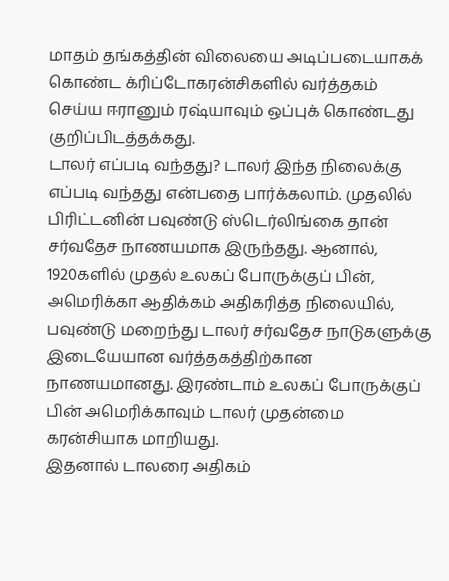மாதம் தங்கத்தின் விலையை அடிப்படையாகக் கொண்ட க்ரிப்டோகரன்சிகளில் வர்த்தகம் செய்ய ஈரானும் ரஷ்யாவும் ஒப்புக் கொண்டது குறிப்பிடத்தக்கது.
டாலர் எப்படி வந்தது? டாலர் இந்த நிலைக்கு எப்படி வந்தது என்பதை பார்க்கலாம். முதலில் பிரிட்டனின் பவுண்டு ஸ்டெர்லிங்கை தான் சர்வதேச நாணயமாக இருந்தது. ஆனால், 1920களில் முதல் உலகப் போருக்குப் பின், அமெரிக்கா ஆதிக்கம் அதிகரித்த நிலையில், பவுண்டு மறைந்து டாலர் சர்வதேச நாடுகளுக்கு இடையேயான வர்த்தகத்திற்கான நாணயமானது. இரண்டாம் உலகப் போருக்குப் பின் அமெரிக்காவும் டாலர் முதன்மை கரன்சியாக மாறியது.
இதனால் டாலரை அதிகம்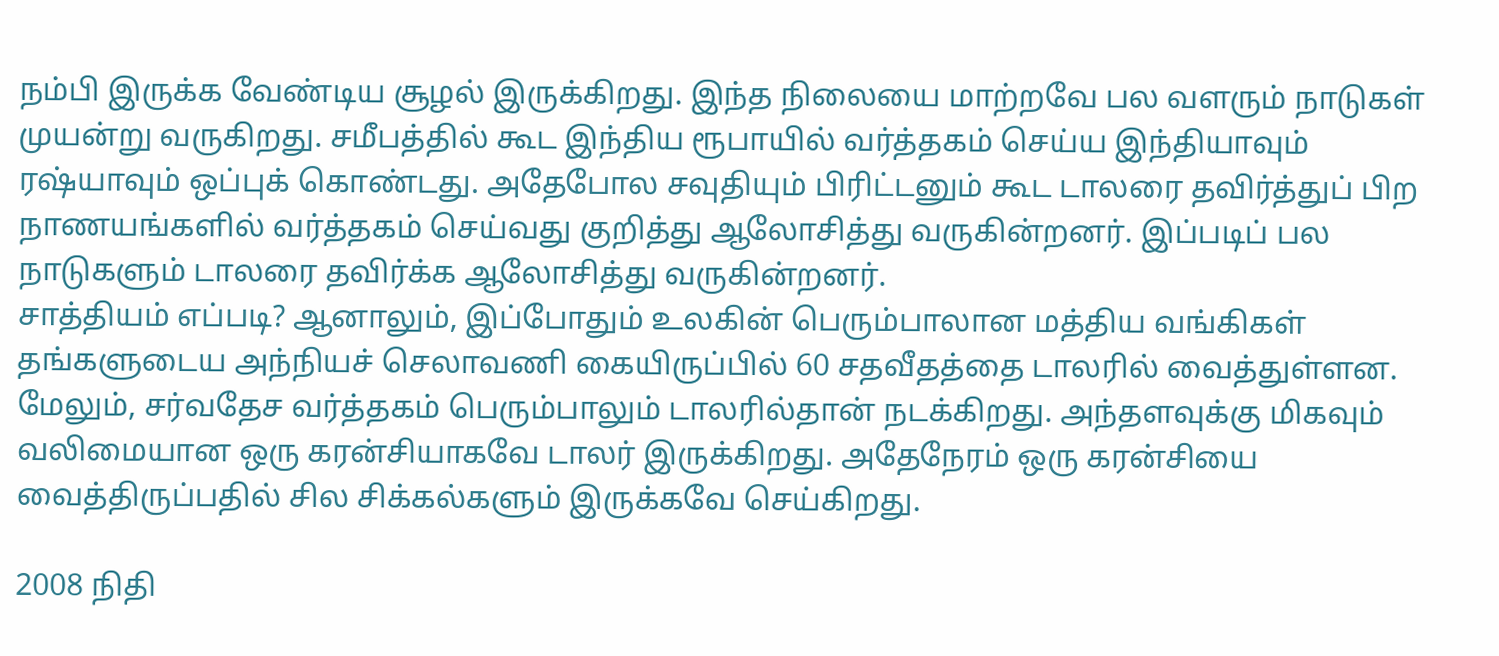நம்பி இருக்க வேண்டிய சூழல் இருக்கிறது. இந்த நிலையை மாற்றவே பல வளரும் நாடுகள் முயன்று வருகிறது. சமீபத்தில் கூட இந்திய ரூபாயில் வர்த்தகம் செய்ய இந்தியாவும் ரஷ்யாவும் ஒப்புக் கொண்டது. அதேபோல சவுதியும் பிரிட்டனும் கூட டாலரை தவிர்த்துப் பிற நாணயங்களில் வர்த்தகம் செய்வது குறித்து ஆலோசித்து வருகின்றனர். இப்படிப் பல நாடுகளும் டாலரை தவிர்க்க ஆலோசித்து வருகின்றனர்.
சாத்தியம் எப்படி? ஆனாலும், இப்போதும் உலகின் பெரும்பாலான மத்திய வங்கிகள் தங்களுடைய அந்நியச் செலாவணி கையிருப்பில் 60 சதவீதத்தை டாலரில் வைத்துள்ளன. மேலும், சர்வதேச வர்த்தகம் பெரும்பாலும் டாலரில்தான் நடக்கிறது. அந்தளவுக்கு மிகவும் வலிமையான ஒரு கரன்சியாகவே டாலர் இருக்கிறது. அதேநேரம் ஒரு கரன்சியை வைத்திருப்பதில் சில சிக்கல்களும் இருக்கவே செய்கிறது.

2008 நிதி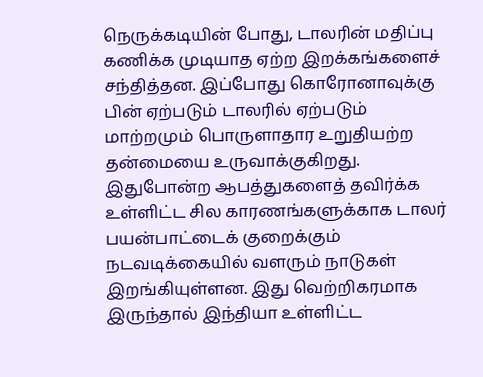நெருக்கடியின் போது, டாலரின் மதிப்பு கணிக்க முடியாத ஏற்ற இறக்கங்களைச் சந்தித்தன. இப்போது கொரோனாவுக்கு பின் ஏற்படும் டாலரில் ஏற்படும் மாற்றமும் பொருளாதார உறுதியற்ற தன்மையை உருவாக்குகிறது. இதுபோன்ற ஆபத்துகளைத் தவிர்க்க உள்ளிட்ட சில காரணங்களுக்காக டாலர் பயன்பாட்டைக் குறைக்கும் நடவடிக்கையில் வளரும் நாடுகள் இறங்கியுள்ளன. இது வெற்றிகரமாக இருந்தால் இந்தியா உள்ளிட்ட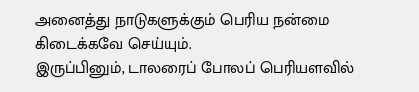அனைத்து நாடுகளுக்கும் பெரிய நன்மை கிடைக்கவே செய்யும்.
இருப்பினும், டாலரைப் போலப் பெரியளவில்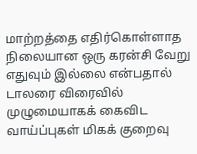மாற்றத்தை எதிர்கொள்ளாத நிலையான ஒரு கரன்சி வேறு எதுவும் இல்லை என்பதால் டாலரை விரைவில் முழுமையாகக் கைவிட வாய்ப்புகள் மிகக் குறைவு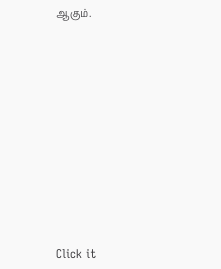ஆகும்.












Click it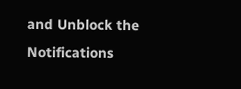and Unblock the Notifications